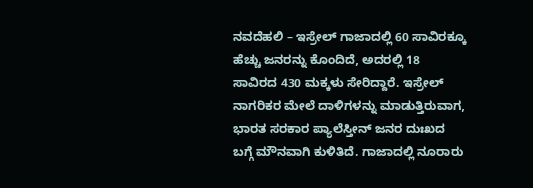ನವದೆಹಲಿ – ಇಸ್ರೇಲ್ ಗಾಜಾದಲ್ಲಿ 60 ಸಾವಿರಕ್ಕೂ ಹೆಚ್ಚು ಜನರನ್ನು ಕೊಂದಿದೆ, ಅದರಲ್ಲಿ 18 ಸಾವಿರದ 430 ಮಕ್ಕಳು ಸೇರಿದ್ದಾರೆ. ಇಸ್ರೇಲ್ ನಾಗರಿಕರ ಮೇಲೆ ದಾಳಿಗಳನ್ನು ಮಾಡುತ್ತಿರುವಾಗ, ಭಾರತ ಸರಕಾರ ಪ್ಯಾಲೆಸ್ತೀನ್ ಜನರ ದುಃಖದ ಬಗ್ಗೆ ಮೌನವಾಗಿ ಕುಳಿತಿದೆ. ಗಾಜಾದಲ್ಲಿ ನೂರಾರು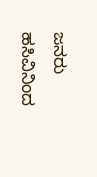ಜನರು ಹಸಿವಿನಿಂದ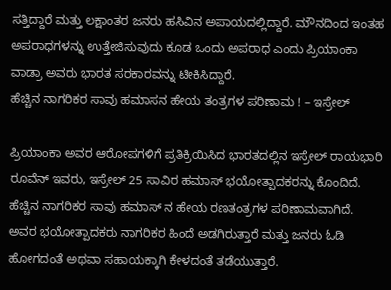ಸತ್ತಿದ್ದಾರೆ ಮತ್ತು ಲಕ್ಷಾಂತರ ಜನರು ಹಸಿವಿನ ಅಪಾಯದಲ್ಲಿದ್ದಾರೆ. ಮೌನದಿಂದ ಇಂತಹ ಅಪರಾಧಗಳನ್ನು ಉತ್ತೇಜಿಸುವುದು ಕೂಡ ಒಂದು ಅಪರಾಧ ಎಂದು ಪ್ರಿಯಾಂಕಾ ವಾಡ್ರಾ ಅವರು ಭಾರತ ಸರಕಾರವನ್ನು ಟೀಕಿಸಿದ್ದಾರೆ.
ಹೆಚ್ಚಿನ ನಾಗರಿಕರ ಸಾವು ಹಮಾಸನ ಹೇಯ ತಂತ್ರಗಳ ಪರಿಣಾಮ ! – ಇಸ್ರೇಲ್

ಪ್ರಿಯಾಂಕಾ ಅವರ ಆರೋಪಗಳಿಗೆ ಪ್ರತಿಕ್ರಿಯಿಸಿದ ಭಾರತದಲ್ಲಿನ ಇಸ್ರೇಲ್ ರಾಯಭಾರಿ ರೂವೆನ್ ಇವರು, ಇಸ್ರೇಲ್ 25 ಸಾವಿರ ಹಮಾಸ್ ಭಯೋತ್ಪಾದಕರನ್ನು ಕೊಂದಿದೆ. ಹೆಚ್ಚಿನ ನಾಗರಿಕರ ಸಾವು ಹಮಾಸ್ ನ ಹೇಯ ರಣತಂತ್ರಗಳ ಪರಿಣಾಮವಾಗಿದೆ. ಅವರ ಭಯೋತ್ಪಾದಕರು ನಾಗರಿಕರ ಹಿಂದೆ ಅಡಗಿರುತ್ತಾರೆ ಮತ್ತು ಜನರು ಓಡಿ ಹೋಗದಂತೆ ಅಥವಾ ಸಹಾಯಕ್ಕಾಗಿ ಕೇಳದಂತೆ ತಡೆಯುತ್ತಾರೆ.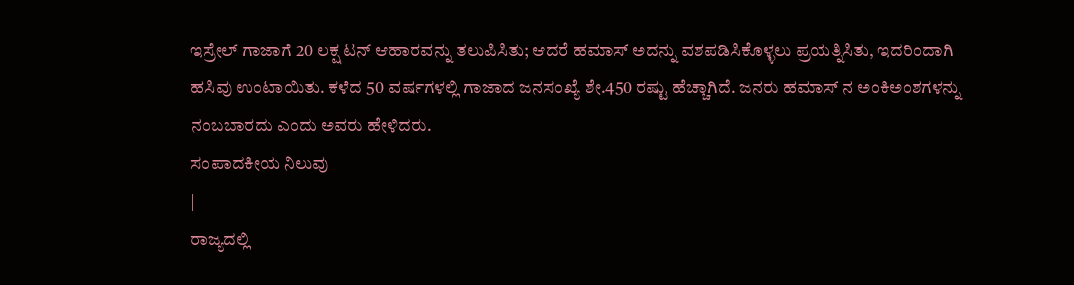ಇಸ್ರೇಲ್ ಗಾಜಾಗೆ 20 ಲಕ್ಷ ಟನ್ ಆಹಾರವನ್ನು ತಲುಪಿಸಿತು; ಆದರೆ ಹಮಾಸ್ ಅದನ್ನು ವಶಪಡಿಸಿಕೊಳ್ಳಲು ಪ್ರಯತ್ನಿಸಿತು, ಇದರಿಂದಾಗಿ ಹಸಿವು ಉಂಟಾಯಿತು. ಕಳೆದ 50 ವರ್ಷಗಳಲ್ಲಿ ಗಾಜಾದ ಜನಸಂಖ್ಯೆ ಶೇ.450 ರಷ್ಟು ಹೆಚ್ಚಾಗಿದೆ. ಜನರು ಹಮಾಸ್ ನ ಅಂಕಿಅಂಶಗಳನ್ನು ನಂಬಬಾರದು ಎಂದು ಅವರು ಹೇಳಿದರು.
ಸಂಪಾದಕೀಯ ನಿಲುವು
|
ರಾಜ್ಯದಲ್ಲಿ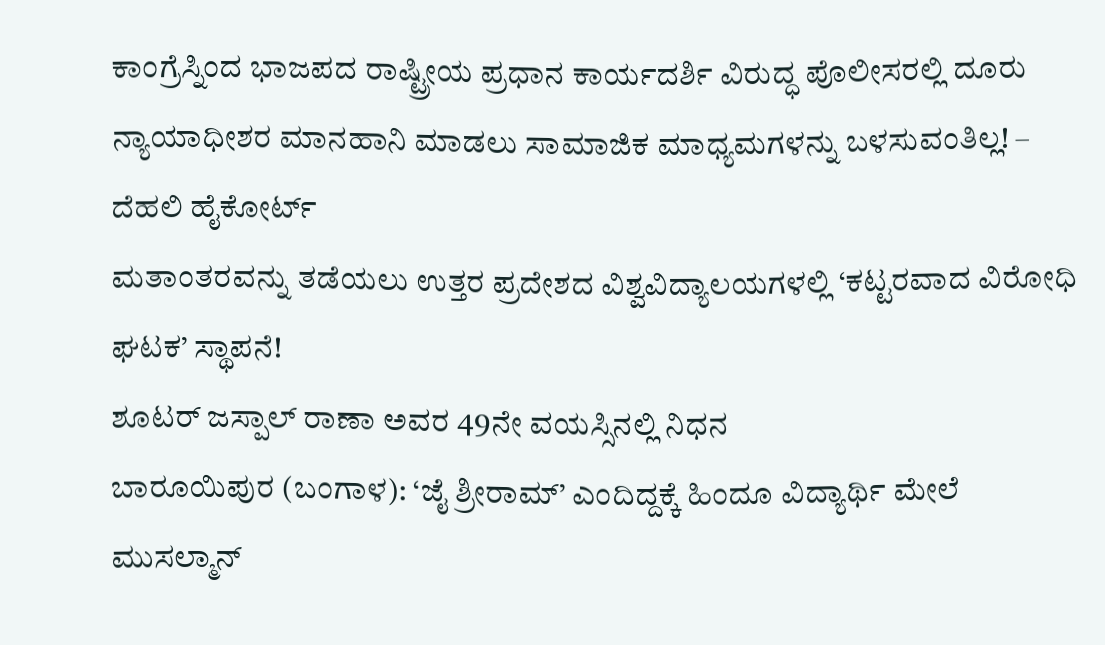ಕಾಂಗ್ರೆಸ್ನಿಂದ ಭಾಜಪದ ರಾಷ್ಟ್ರೀಯ ಪ್ರಧಾನ ಕಾರ್ಯದರ್ಶಿ ವಿರುದ್ಧ ಪೊಲೀಸರಲ್ಲಿ ದೂರು
ನ್ಯಾಯಾಧೀಶರ ಮಾನಹಾನಿ ಮಾಡಲು ಸಾಮಾಜಿಕ ಮಾಧ್ಯಮಗಳನ್ನು ಬಳಸುವಂತಿಲ್ಲ! – ದೆಹಲಿ ಹೈಕೋರ್ಟ್
ಮತಾಂತರವನ್ನು ತಡೆಯಲು ಉತ್ತರ ಪ್ರದೇಶದ ವಿಶ್ವವಿದ್ಯಾಲಯಗಳಲ್ಲಿ ‘ಕಟ್ಟರವಾದ ವಿರೋಧಿ ಘಟಕ’ ಸ್ಥಾಪನೆ!
ಶೂಟರ್ ಜಸ್ಪಾಲ್ ರಾಣಾ ಅವರ 49ನೇ ವಯಸ್ಸಿನಲ್ಲಿ ನಿಧನ
ಬಾರೂಯಿಪುರ (ಬಂಗಾಳ): ‘ಜೈ ಶ್ರೀರಾಮ್’ ಎಂದಿದ್ದಕ್ಕೆ ಹಿಂದೂ ವಿದ್ಯಾರ್ಥಿ ಮೇಲೆ ಮುಸಲ್ಮಾನ್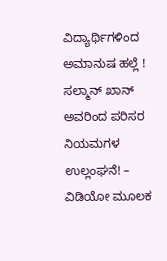ವಿದ್ಯಾರ್ಥಿಗಳಿಂದ ಅಮಾನುಷ ಹಲ್ಲೆ !
ಸಲ್ಮಾನ್ ಖಾನ್ ಅವರಿಂದ ಪರಿಸರ ನಿಯಮಗಳ ಉಲ್ಲಂಘನೆ! – ವಿಡಿಯೋ ಮೂಲಕ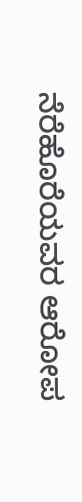ನೆರೆಹೊರೆಯವರ ಆರೋಪ